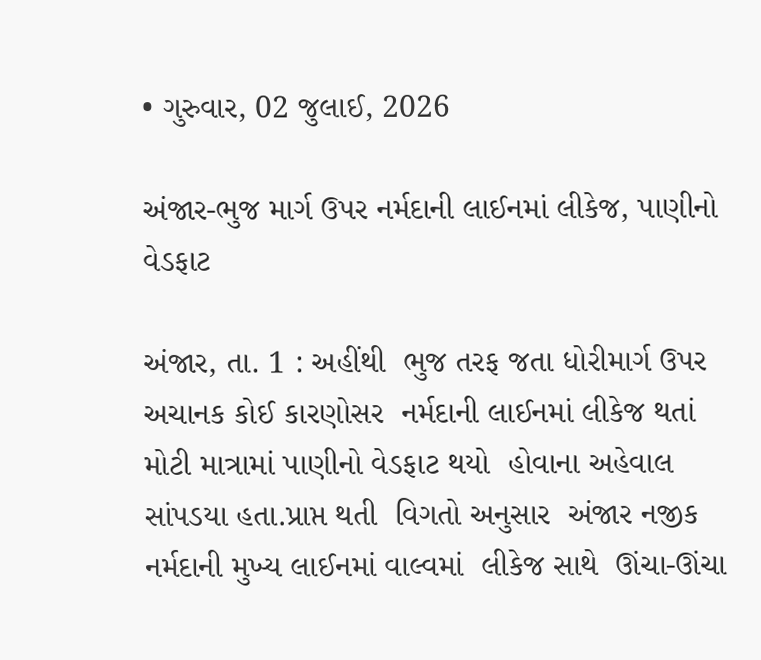• ગુરુવાર, 02 જુલાઈ, 2026

અંજાર-ભુજ માર્ગ ઉપર નર્મદાની લાઈનમાં લીકેજ, પાણીનો વેડફાટ

અંજાર, તા. 1 : અહીંથી  ભુજ તરફ જતા ધોરીમાર્ગ ઉપર  અચાનક કોઈ કારણોસર  નર્મદાની લાઈનમાં લીકેજ થતાં મોટી માત્રામાં પાણીનો વેડફાટ થયો  હોવાના અહેવાલ સાંપડયા હતા.પ્રાપ્ત થતી  વિગતો અનુસાર  અંજાર નજીક નર્મદાની મુખ્ય લાઈનમાં વાલ્વમાં  લીકેજ સાથે  ઊંચા-ઊંચા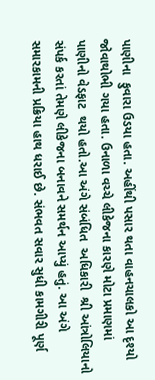પાણીના  ફુવારા ઉડયા હતા. અહીંથી પસાર થતા વાહનચાલકો આ દૃશ્યો  જોવાથોભી ગયા હતા. ઉનાળા વચ્ચે લીકેજના કારણે મોટા પ્રમાણમાં  પાણીનો વેડફાટ  થયો હતો.આ અંગે સંબંધિત  અધિકારી  શ્રી આંત્રોલિયાનો સંપર્ક કરતાં તેમણે લીકેજના બનાવને સમર્થન આપ્યું હતું. આ અંગે સમારકામની પ્રક્રિયા હાથ ધરાઈ છે. સંભવત સવાર સુધી કામગીરી પૂર્ણ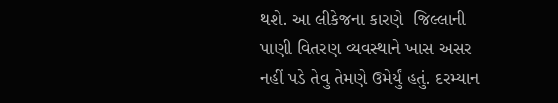થશે. આ લીકેજના કારણે  જિલ્લાની પાણી વિતરણ વ્યવસ્થાને ખાસ અસર નહીં પડે તેવુ તેમણે ઉમેર્યું હતું. દરમ્યાન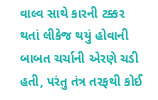વાલ્વ સાથે કારની ટક્કર થતાં લીકેજ થયું હોવાની બાબત ચર્ચાની એરણે ચડી હતી, પરંતુ તંત્ર તરફથી કોઈ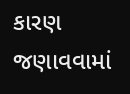કારણ જણાવવામાં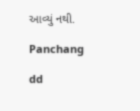આવ્યું નથી.

Panchang

dd